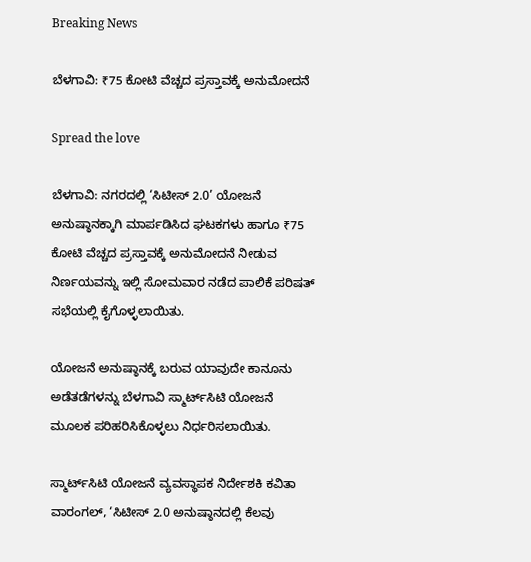Breaking News

ಬೆಳಗಾವಿ: ₹75 ಕೋಟಿ ವೆಚ್ಚದ ಪ್ರಸ್ತಾವಕ್ಕೆ ಅನುಮೋದನೆ

Spread the love

ಬೆಳಗಾವಿ: ನಗರದಲ್ಲಿ ‘ಸಿಟೀಸ್‌ 2.0’ ಯೋಜನೆ ಅನುಷ್ಠಾನಕ್ಕಾಗಿ ಮಾರ್ಪಡಿಸಿದ ಘಟಕಗಳು ಹಾಗೂ ₹75 ಕೋಟಿ ವೆಚ್ಚದ ಪ್ರಸ್ತಾವಕ್ಕೆ ಅನುಮೋದನೆ ನೀಡುವ ನಿರ್ಣಯವನ್ನು ಇಲ್ಲಿ ಸೋಮವಾರ ನಡೆದ ಪಾಲಿಕೆ ಪರಿಷತ್‌ ಸಭೆಯಲ್ಲಿ ಕೈಗೊಳ್ಳಲಾಯಿತು.

ಯೋಜನೆ ಅನುಷ್ಠಾನಕ್ಕೆ ಬರುವ ಯಾವುದೇ ಕಾನೂನು ಅಡೆತಡೆಗಳನ್ನು ಬೆಳಗಾವಿ ಸ್ಮಾರ್ಟ್‌ಸಿಟಿ ಯೋಜನೆ ಮೂಲಕ ಪರಿಹರಿಸಿಕೊಳ್ಳಲು ನಿರ್ಧರಿಸಲಾಯಿತು.

ಸ್ಮಾರ್ಟ್‌ಸಿಟಿ ಯೋಜನೆ ವ್ಯವಸ್ಥಾಪಕ ನಿರ್ದೇಶಕಿ ಕವಿತಾ ವಾರಂಗಲ್‌, ‘ಸಿಟೀಸ್ 2.0 ಅನುಷ್ಠಾನದಲ್ಲಿ ಕೆಲವು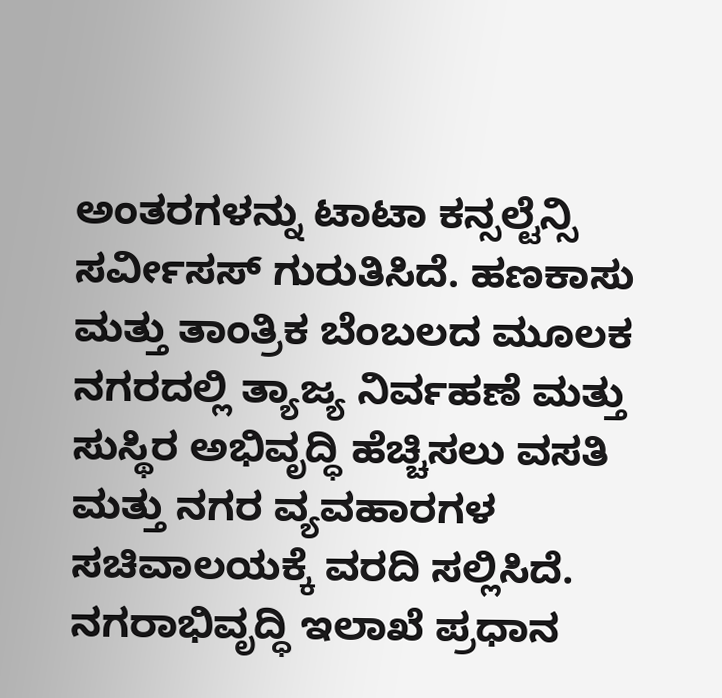ಅಂತರಗಳನ್ನು ಟಾಟಾ ಕನ್ಸಲ್ಟೆನ್ಸಿ ಸರ್ವೀಸಸ್ ಗುರುತಿಸಿದೆ. ಹಣಕಾಸು ಮತ್ತು ತಾಂತ್ರಿಕ ಬೆಂಬಲದ ಮೂಲಕ ನಗರದಲ್ಲಿ ತ್ಯಾಜ್ಯ ನಿರ್ವಹಣೆ ಮತ್ತು ಸುಸ್ಥಿರ ಅಭಿವೃದ್ಧಿ ಹೆಚ್ಚಿಸಲು ವಸತಿ ಮತ್ತು ನಗರ ವ್ಯವಹಾರಗಳ ಸಚಿವಾಲಯಕ್ಕೆ ವರದಿ ಸಲ್ಲಿಸಿದೆ. ನಗರಾಭಿವೃದ್ಧಿ ಇಲಾಖೆ ಪ್ರಧಾನ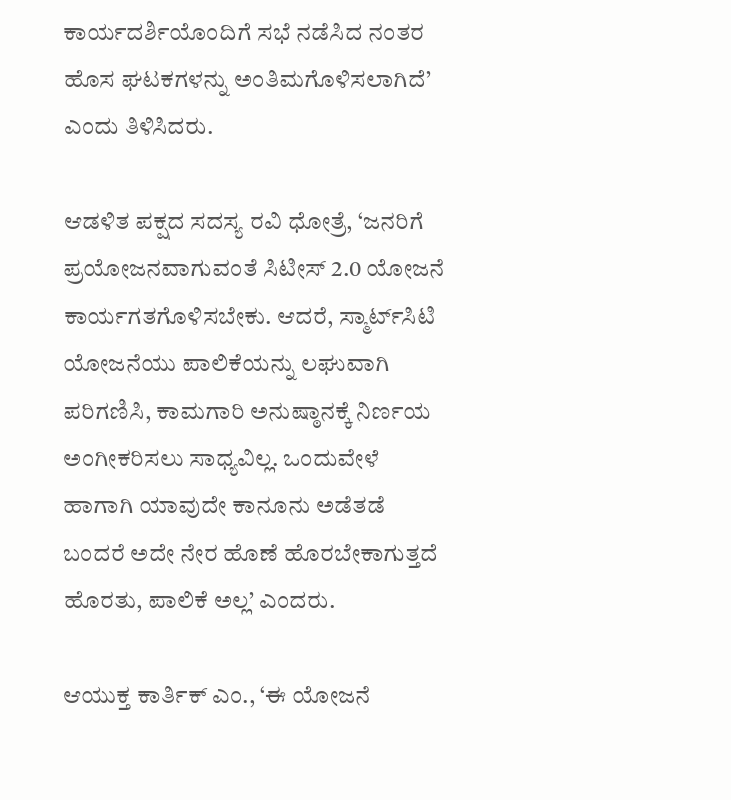ಕಾರ್ಯದರ್ಶಿಯೊಂದಿಗೆ ಸಭೆ ನಡೆಸಿದ ನಂತರ ಹೊಸ ಘಟಕಗಳನ್ನು ಅಂತಿಮಗೊಳಿಸಲಾಗಿದೆ’ ಎಂದು ತಿಳಿಸಿದರು.

ಆಡಳಿತ ಪಕ್ಷದ ಸದಸ್ಯ ರವಿ ಧೋತ್ರೆ, ‘ಜನರಿಗೆ ಪ್ರಯೋಜನವಾಗುವಂತೆ ಸಿಟೀಸ್‌ 2.0 ಯೋಜನೆ ಕಾರ್ಯಗತಗೊಳಿಸಬೇಕು. ಆದರೆ, ಸ್ಮಾರ್ಟ್‌ಸಿಟಿ ಯೋಜನೆಯು ಪಾಲಿಕೆಯನ್ನು ಲಘುವಾಗಿ ಪರಿಗಣಿಸಿ, ಕಾಮಗಾರಿ ಅನುಷ್ಠಾನಕ್ಕೆ ನಿರ್ಣಯ ಅಂಗೀಕರಿಸಲು ಸಾಧ್ಯವಿಲ್ಲ. ಒಂದುವೇಳೆ ಹಾಗಾಗಿ ಯಾವುದೇ ಕಾನೂನು ಅಡೆತಡೆ ಬಂದರೆ ಅದೇ ನೇರ ಹೊಣೆ ಹೊರಬೇಕಾಗುತ್ತದೆ ಹೊರತು, ಪಾಲಿಕೆ ಅಲ್ಲ’ ಎಂದರು.

ಆಯುಕ್ತ ಕಾರ್ತಿಕ್ ಎಂ., ‘ಈ ಯೋಜನೆ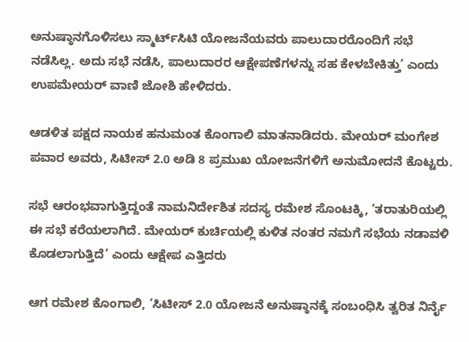ಅನುಷ್ಠಾನಗೊಳಿಸಲು ಸ್ಮಾರ್ಟ್‌ಸಿಟಿ ಯೋಜನೆಯವರು ಪಾಲುದಾರರೊಂದಿಗೆ ಸಭೆ ನಡೆಸಿಲ್ಲ. ಅದು ಸಭೆ ನಡೆಸಿ, ಪಾಲುದಾರರ ಆಕ್ಷೇಪಣೆಗಳನ್ನು ಸಹ ಕೇಳಬೇಕಿತ್ತು’ ಎಂದು ಉಪಮೇಯರ್ ವಾಣಿ ಜೋಶಿ ಹೇಳಿದರು.

ಆಡಳಿತ ಪಕ್ಷದ ನಾಯಕ ಹನುಮಂತ ಕೊಂಗಾಲಿ ಮಾತನಾಡಿದರು. ಮೇಯರ್‌ ಮಂಗೇಶ ಪವಾರ ಅವರು, ಸಿಟೀಸ್‌ 2.0 ಅಡಿ 8 ಪ್ರಮುಖ ಯೋಜನೆಗಳಿಗೆ ಅನುಮೋದನೆ ಕೊಟ್ಟರು.

ಸಭೆ ಆರಂಭವಾಗುತ್ತಿದ್ದಂತೆ ನಾಮನಿರ್ದೇಶಿತ ಸದಸ್ಯ ರಮೇಶ ಸೊಂಟಕ್ಕಿ, ‘ತರಾತುರಿಯಲ್ಲಿ ಈ ಸಭೆ ಕರೆಯಲಾಗಿದೆ. ಮೇಯರ್‌ ಕುರ್ಚಿಯಲ್ಲಿ ಕುಳಿತ ನಂತರ ನಮಗೆ ಸಭೆಯ ನಡಾವಳಿ ಕೊಡಲಾಗುತ್ತಿದೆ’ ಎಂದು ಆಕ್ಷೇಪ ಎತ್ತಿದರು

ಆಗ ರಮೇಶ ಕೊಂಗಾಲಿ, ‘ಸಿಟೀಸ್‌ 2.0 ಯೋಜನೆ ಅನುಷ್ಠಾನಕ್ಕೆ ಸಂಬಂಧಿಸಿ ತ್ವರಿತ ನಿರ್ನೈ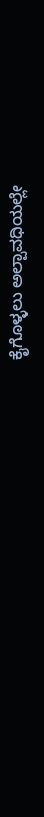ಕೈಗೊಳ್ಳಲು ಅಲ್ಪಾವಧಿಯಲ್ಲೇ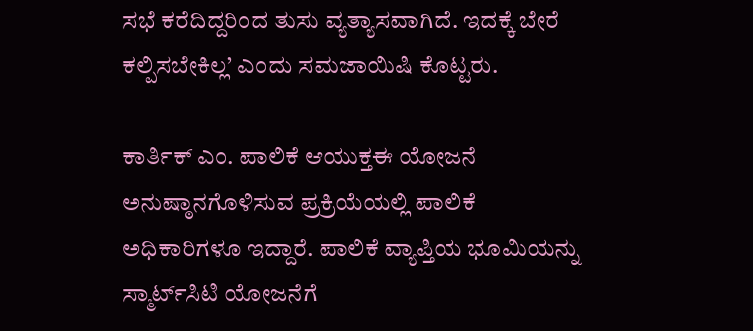ಸಭೆ ಕರೆದಿದ್ದರಿಂದ ತುಸು ವ್ಯತ್ಯಾಸವಾಗಿದೆ. ಇದಕ್ಕೆ ಬೇರೆ ಕಲ್ಪಿಸಬೇಕಿಲ್ಲ’ ಎಂದು ಸಮಜಾಯಿಷಿ ಕೊಟ್ಟರು.

ಕಾರ್ತಿಕ್ ಎಂ. ಪಾಲಿಕೆ ಆಯುಕ್ತಈ ಯೋಜನೆ ಅನುಷ್ಠಾನಗೊಳಿಸುವ ಪ್ರಕ್ರಿಯೆಯಲ್ಲಿ ಪಾಲಿಕೆ ಅಧಿಕಾರಿಗಳೂ ಇದ್ದಾರೆ. ಪಾಲಿಕೆ ವ್ಯಾಪ್ತಿಯ ಭೂಮಿಯನ್ನು ಸ್ಮಾರ್ಟ್‌ಸಿಟಿ ಯೋಜನೆಗೆ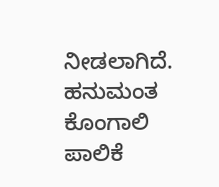ನೀಡಲಾಗಿದೆ. ಹನುಮಂತ ಕೊಂಗಾಲಿ ಪಾಲಿಕೆ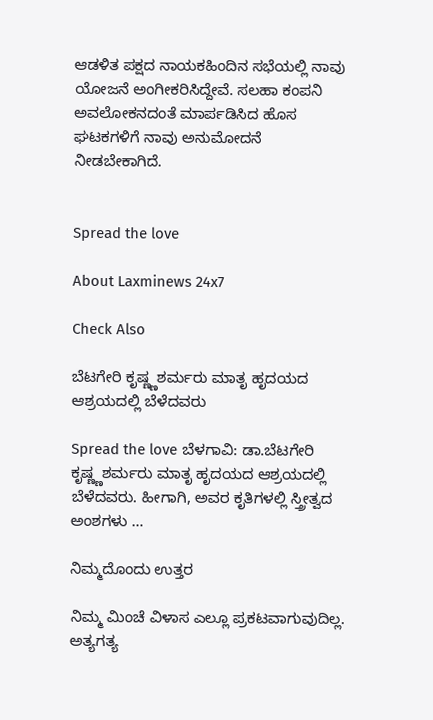ಆಡಳಿತ ಪಕ್ಷದ ನಾಯಕಹಿಂದಿನ ಸಭೆಯಲ್ಲಿ ನಾವು ಯೋಜನೆ ಅಂಗೀಕರಿಸಿದ್ದೇವೆ. ಸಲಹಾ ಕಂಪನಿ ಅವಲೋಕನದಂತೆ ಮಾರ್ಪಡಿಸಿದ ಹೊಸ ಘಟಕಗಳಿಗೆ ನಾವು ಅನುಮೋದನೆ ನೀಡಬೇಕಾಗಿದೆ.


Spread the love

About Laxminews 24x7

Check Also

ಬೆಟಗೇರಿ ಕೃಷ್ಣ್ಣಶರ್ಮರು ಮಾತೃ ಹೃದಯದ ಆಶ್ರಯದಲ್ಲಿ ಬೆಳೆದವರು

Spread the love ಬೆಳಗಾವಿ: ಡಾ.ಬೆಟಗೇರಿ ಕೃಷ್ಣ್ಣಶರ್ಮರು ಮಾತೃ ಹೃದಯದ ಆಶ್ರಯದಲ್ಲಿ ಬೆಳೆದವರು. ಹೀಗಾಗಿ, ಅವರ ಕೃತಿಗಳಲ್ಲಿ ಸ್ತ್ರೀತ್ವದ ಅಂಶಗಳು …

ನಿಮ್ಮದೊಂದು ಉತ್ತರ

ನಿಮ್ಮ ಮಿಂಚೆ ವಿಳಾಸ ಎಲ್ಲೂ ಪ್ರಕಟವಾಗುವುದಿಲ್ಲ. ಅತ್ಯಗತ್ಯ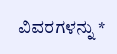ವಿವರಗಳನ್ನು *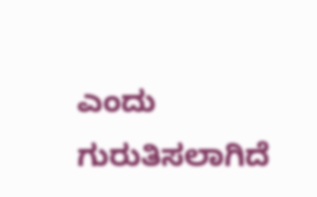ಎಂದು ಗುರುತಿಸಲಾಗಿದೆ